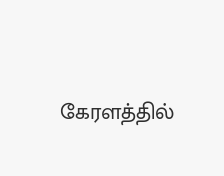கேரளத்தில்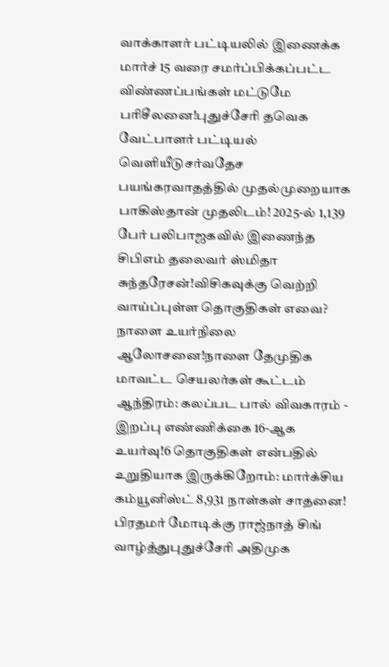வாக்காளர் பட்டியலில் இணைக்க மார்ச் 15 வரை சமர்ப்பிக்கப்பட்ட விண்ணப்பங்கள் மட்டுமே பரிசீலனை!புதுச்சேரி தவெக வேட்பாளர் பட்டியல் வெளியீடுசர்வதேச பயங்கரவாதத்தில் முதல்முறையாக பாகிஸ்தான் முதலிடம்! 2025-ல் 1,139 பேர் பலிபாஜகவில் இணைந்த சிபிஎம் தலைவர் ஸ்மிதா சுந்தரேசன்!விசிகவுக்கு வெற்றி வாய்ப்புள்ள தொகுதிகள் எவை? நாளை உயர்நிலை ஆலோசனை!நாளை தேமுதிக மாவட்ட செயலர்கள் கூட்டம் ஆந்திரம்: கலப்பட பால் விவகாரம் - இறப்பு எண்ணிக்கை 16-ஆக உயர்வு!6 தொகுதிகள் என்பதில் உறுதியாக இருக்கிறோம்: மார்க்சிய கம்யூனிஸ்ட் 8,931 நாள்கள் சாதனை! பிரதமர் மோடிக்கு ராஜ்நாத் சிங் வாழ்த்துபுதுச்சேரி அதிமுக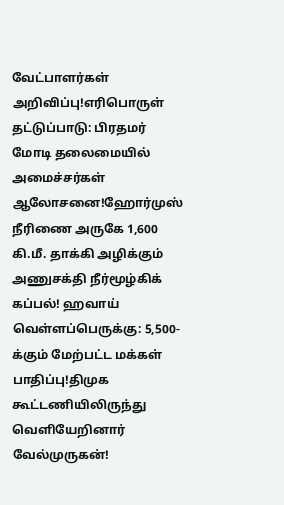வேட்பாளர்கள் அறிவிப்பு!எரிபொருள் தட்டுப்பாடு: பிரதமர் மோடி தலைமையில் அமைச்சர்கள் ஆலோசனை!ஹோர்முஸ் நீரிணை அருகே 1,600 கி.மீ. தாக்கி அழிக்கும் அணுசக்தி நீர்மூழ்கிக் கப்பல்! ஹவாய் வெள்ளப்பெருக்கு: 5,500-க்கும் மேற்பட்ட மக்கள் பாதிப்பு!திமுக கூட்டணியிலிருந்து வெளியேறினார் வேல்முருகன்!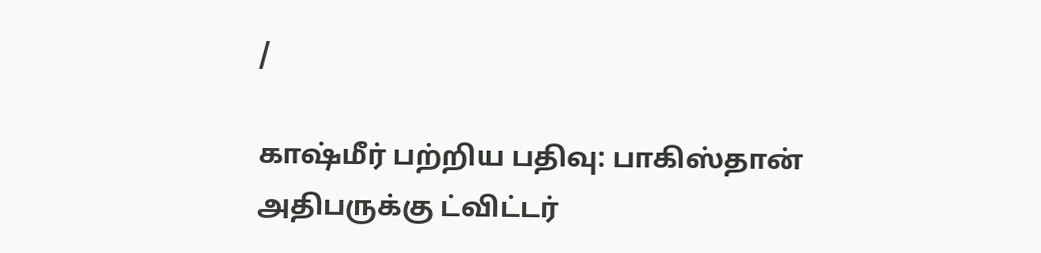/

காஷ்மீர் பற்றிய பதிவு: பாகிஸ்தான் அதிபருக்கு ட்விட்டர்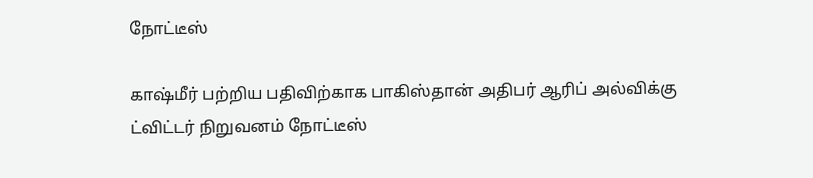நோட்டீஸ்

காஷ்மீர் பற்றிய பதிவிற்காக பாகிஸ்தான் அதிபர் ஆரிப் அல்விக்கு ட்விட்டர் நிறுவனம் நோட்டீஸ்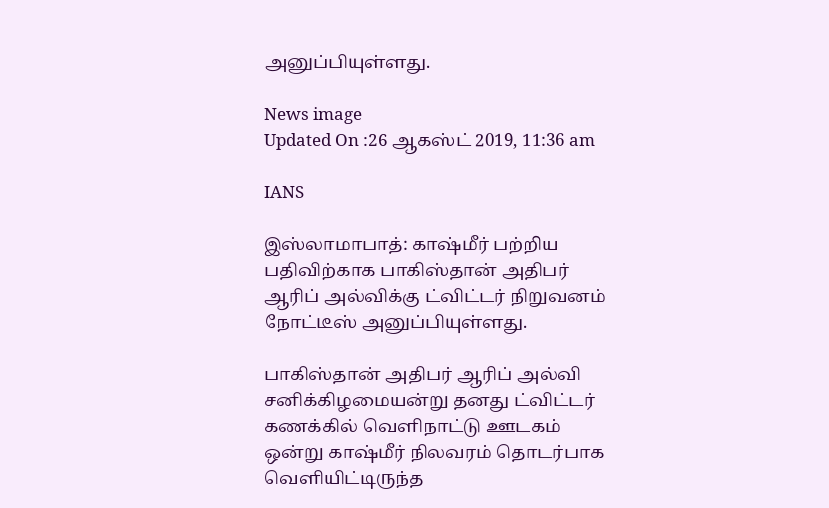அனுப்பியுள்ளது.

News image
Updated On :26 ஆகஸ்ட் 2019, 11:36 am

IANS

இஸ்லாமாபாத்: காஷ்மீர் பற்றிய பதிவிற்காக பாகிஸ்தான் அதிபர் ஆரிப் அல்விக்கு ட்விட்டர் நிறுவனம் நோட்டீஸ் அனுப்பியுள்ளது.

பாகிஸ்தான் அதிபர் ஆரிப் அல்வி சனிக்கிழமையன்று தனது ட்விட்டர் கணக்கில் வெளிநாட்டு ஊடகம் ஒன்று காஷ்மீர் நிலவரம் தொடர்பாக வெளியிட்டிருந்த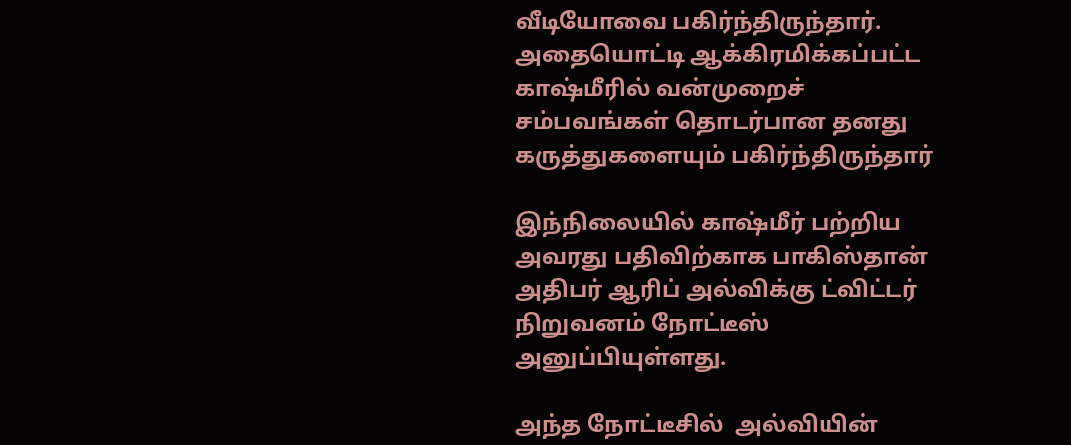வீடியோவை பகிர்ந்திருந்தார். அதையொட்டி ஆக்கிரமிக்கப்பட்ட காஷ்மீரில் வன்முறைச் சம்பவங்கள் தொடர்பான தனது  கருத்துகளையும் பகிர்ந்திருந்தார்

இந்நிலையில் காஷ்மீர் பற்றிய அவரது பதிவிற்காக பாகிஸ்தான் அதிபர் ஆரிப் அல்விக்கு ட்விட்டர் நிறுவனம் நோட்டீஸ் அனுப்பியுள்ளது.

அந்த நோட்டீசில்  அல்வியின்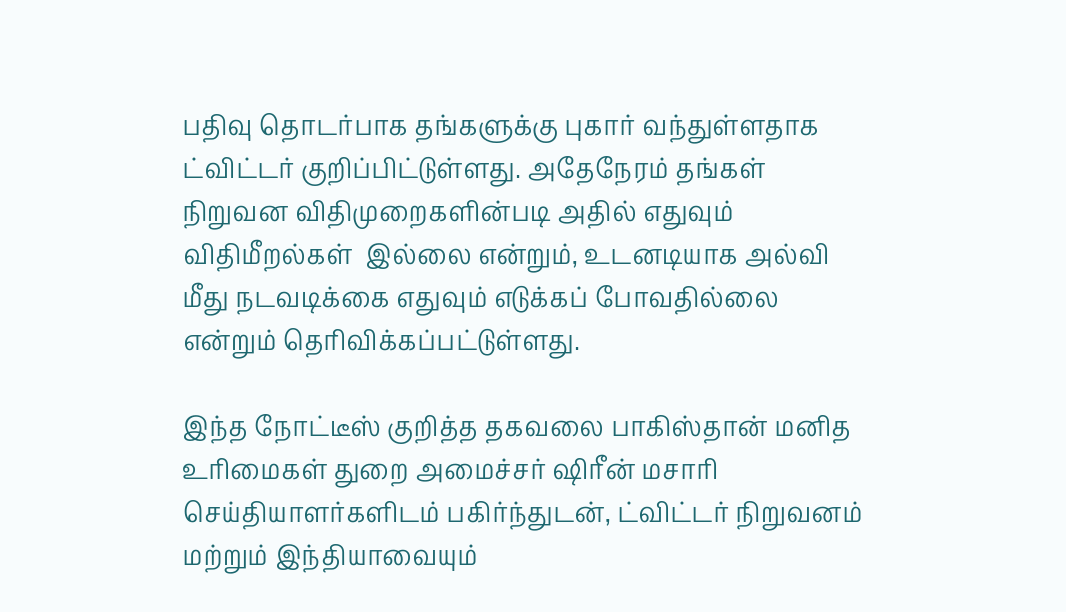பதிவு தொடர்பாக தங்களுக்கு புகார் வந்துள்ளதாக ட்விட்டர் குறிப்பிட்டுள்ளது. அதேநேரம் தங்கள் நிறுவன விதிமுறைகளின்படி அதில் எதுவும் விதிமீறல்கள்  இல்லை என்றும், உடனடியாக அல்வி மீது நடவடிக்கை எதுவும் எடுக்கப் போவதில்லை என்றும் தெரிவிக்கப்பட்டுள்ளது.

இந்த நோட்டீஸ் குறித்த தகவலை பாகிஸ்தான் மனித உரிமைகள் துறை அமைச்சர் ஷிரீன் மசாரி  செய்தியாளர்களிடம் பகிர்ந்துடன், ட்விட்டர் நிறுவனம் மற்றும் இந்தியாவையும்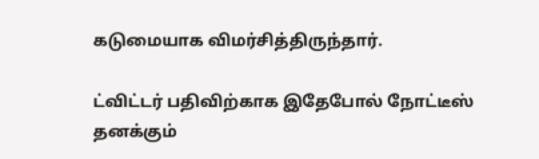கடுமையாக விமர்சித்திருந்தார்.

ட்விட்டர் பதிவிற்காக இதேபோல் நோட்டீஸ் தனக்கும்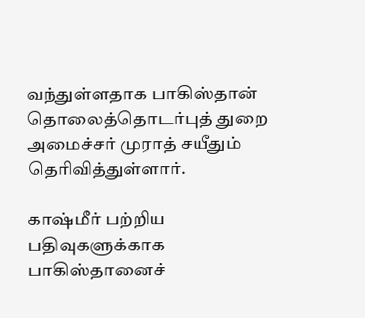வந்துள்ளதாக பாகிஸ்தான் தொலைத்தொடர்புத் துறை அமைச்சர் முராத் சயீதும் தெரிவித்துள்ளார்.

காஷ்மீர் பற்றிய பதிவுகளுக்காக பாகிஸ்தானைச்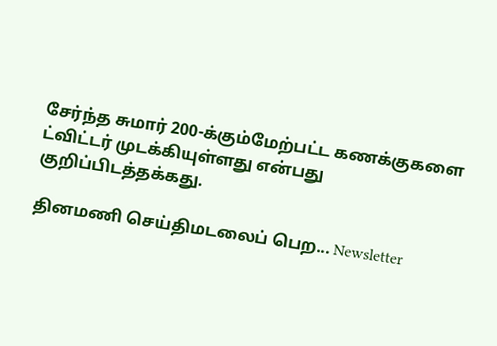சேர்ந்த சுமார் 200-க்கும்மேற்பட்ட கணக்குகளை ட்விட்டர் முடக்கியுள்ளது என்பது குறிப்பிடத்தக்கது.

தினமணி செய்திமடலைப் பெற... Newsletter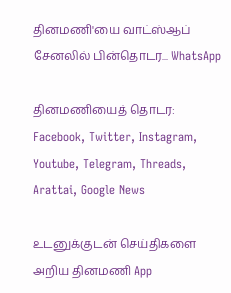தினமணி'யை வாட்ஸ்ஆப் சேனலில் பின்தொடர... WhatsApp

தினமணியைத் தொடர: Facebook, Twitter, Instagram, Youtube, Telegram, Threads, Arattai, Google News

உடனுக்குடன் செய்திகளை அறிய தினமணி App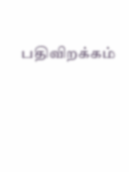பதிவிறக்கம்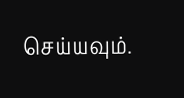செய்யவும்.